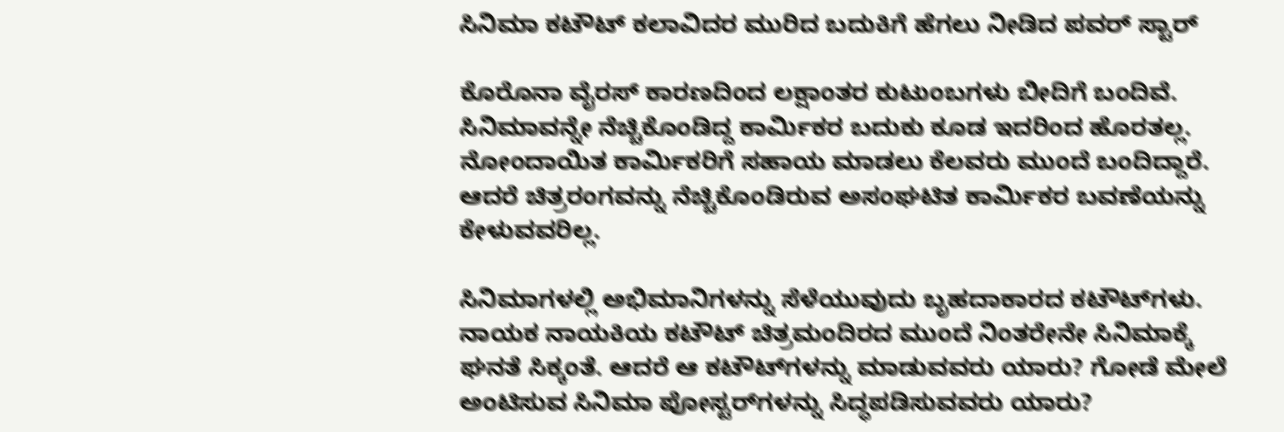ಸಿನಿಮಾ ಕಟೌಟ್ ಕಲಾವಿದರ ಮುರಿದ ಬದುಕಿಗೆ ಹೆಗಲು ನೀಡಿದ ಪವರ್ ಸ್ಟಾರ್

ಕೊರೊನಾ ವೈರಸ್ ಕಾರಣದಿಂದ ಲಕ್ಷಾಂತರ ಕುಟುಂಬಗಳು ಬೀದಿಗೆ ಬಂದಿವೆ. ಸಿನಿಮಾವನ್ನೇ ನೆಚ್ಚಿಕೊಂಡಿದ್ದ ಕಾರ್ಮಿಕರ ಬದುಕು ಕೂಡ ಇದರಿಂದ ಹೊರತಲ್ಲ. ನೋಂದಾಯಿತ ಕಾರ್ಮಿಕರಿಗೆ ಸಹಾಯ ಮಾಡಲು ಕೆಲವರು ಮುಂದೆ ಬಂದಿದ್ದಾರೆ. ಆದರೆ ಚಿತ್ರರಂಗವನ್ನು ನೆಚ್ಚಿಕೊಂಡಿರುವ ಅಸಂಘಟಿತ ಕಾರ್ಮಿಕರ ಬವಣೆಯನ್ನು ಕೇಳುವವರಿಲ್ಲ.

ಸಿನಿಮಾಗಳಲ್ಲಿ ಅಭಿಮಾನಿಗಳನ್ನು ಸೆಳೆಯುವುದು ಬೃಹದಾಕಾರದ ಕಟೌಟ್‌ಗಳು. ನಾಯಕ ನಾಯಕಿಯ ಕಟೌಟ್ ಚಿತ್ರಮಂದಿರದ ಮುಂದೆ ನಿಂತರೇನೇ ಸಿನಿಮಾಕ್ಕೆ ಘನತೆ ಸಿಕ್ಕಂತೆ. ಆದರೆ ಆ ಕಟೌಟ್‌ಗಳನ್ನು ಮಾಡುವವರು ಯಾರು? ಗೋಡೆ ಮೇಲೆ ಅಂಟಿಸುವ ಸಿನಿಮಾ ಪೋಸ್ಟರ್‌ಗಳನ್ನು ಸಿದ್ಧಪಡಿಸುವವರು ಯಾರು?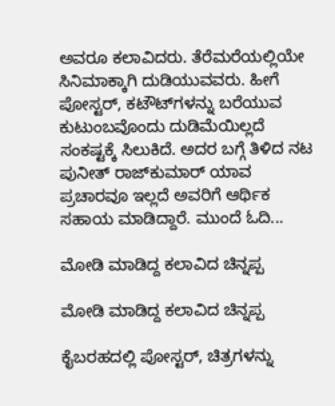ಅವರೂ ಕಲಾವಿದರು. ತೆರೆಮರೆಯಲ್ಲಿಯೇ ಸಿನಿಮಾಕ್ಕಾಗಿ ದುಡಿಯುವವರು. ಹೀಗೆ ಪೋಸ್ಟರ್, ಕಟೌಟ್‌ಗಳನ್ನು ಬರೆಯುವ ಕುಟುಂಬವೊಂದು ದುಡಿಮೆಯಿಲ್ಲದೆ ಸಂಕಷ್ಟಕ್ಕೆ ಸಿಲುಕಿದೆ. ಅದರ ಬಗ್ಗೆ ತಿಳಿದ ನಟ ಪುನೀತ್ ರಾಜ್‌ಕುಮಾರ್ ಯಾವ ಪ್ರಚಾರವೂ ಇಲ್ಲದೆ ಅವರಿಗೆ ಆರ್ಥಿಕ ಸಹಾಯ ಮಾಡಿದ್ದಾರೆ. ಮುಂದೆ ಓದಿ...

ಮೋಡಿ ಮಾಡಿದ್ದ ಕಲಾವಿದ ಚಿನ್ನಪ್ಪ

ಮೋಡಿ ಮಾಡಿದ್ದ ಕಲಾವಿದ ಚಿನ್ನಪ್ಪ

ಕೈಬರಹದಲ್ಲಿ ಪೋಸ್ಟರ್, ಚಿತ್ರಗಳನ್ನು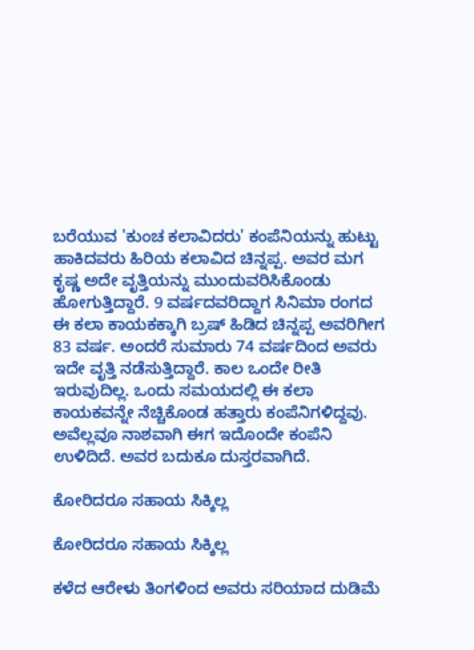ಬರೆಯುವ 'ಕುಂಚ ಕಲಾವಿದರು' ಕಂಪೆನಿಯನ್ನು ಹುಟ್ಟು ಹಾಕಿದವರು ಹಿರಿಯ ಕಲಾವಿದ ಚಿನ್ನಪ್ಪ. ಅವರ ಮಗ ಕೃಷ್ಣ ಅದೇ ವೃತ್ತಿಯನ್ನು ಮುಂದುವರಿಸಿಕೊಂಡು ಹೋಗುತ್ತಿದ್ದಾರೆ. 9 ವರ್ಷದವರಿದ್ದಾಗ ಸಿನಿಮಾ ರಂಗದ ಈ ಕಲಾ ಕಾಯಕಕ್ಕಾಗಿ ಬ್ರಷ್ ಹಿಡಿದ ಚಿನ್ನಪ್ಪ ಅವರಿಗೀಗ 83 ವರ್ಷ. ಅಂದರೆ ಸುಮಾರು 74 ವರ್ಷದಿಂದ ಅವರು ಇದೇ ವೃತ್ತಿ ನಡೆಸುತ್ತಿದ್ದಾರೆ. ಕಾಲ ಒಂದೇ ರೀತಿ ಇರುವುದಿಲ್ಲ. ಒಂದು ಸಮಯದಲ್ಲಿ ಈ ಕಲಾ ಕಾಯಕವನ್ನೇ ನೆಚ್ಚಿಕೊಂಡ ಹತ್ತಾರು ಕಂಪೆನಿಗಳಿದ್ದವು. ಅವೆಲ್ಲವೂ ನಾಶವಾಗಿ ಈಗ ಇದೊಂದೇ ಕಂಪೆನಿ ಉಳಿದಿದೆ. ಅವರ ಬದುಕೂ ದುಸ್ತರವಾಗಿದೆ.

ಕೋರಿದರೂ ಸಹಾಯ ಸಿಕ್ಕಿಲ್ಲ

ಕೋರಿದರೂ ಸಹಾಯ ಸಿಕ್ಕಿಲ್ಲ

ಕಳೆದ ಆರೇಳು ತಿಂಗಳಿಂದ ಅವರು ಸರಿಯಾದ ದುಡಿಮೆ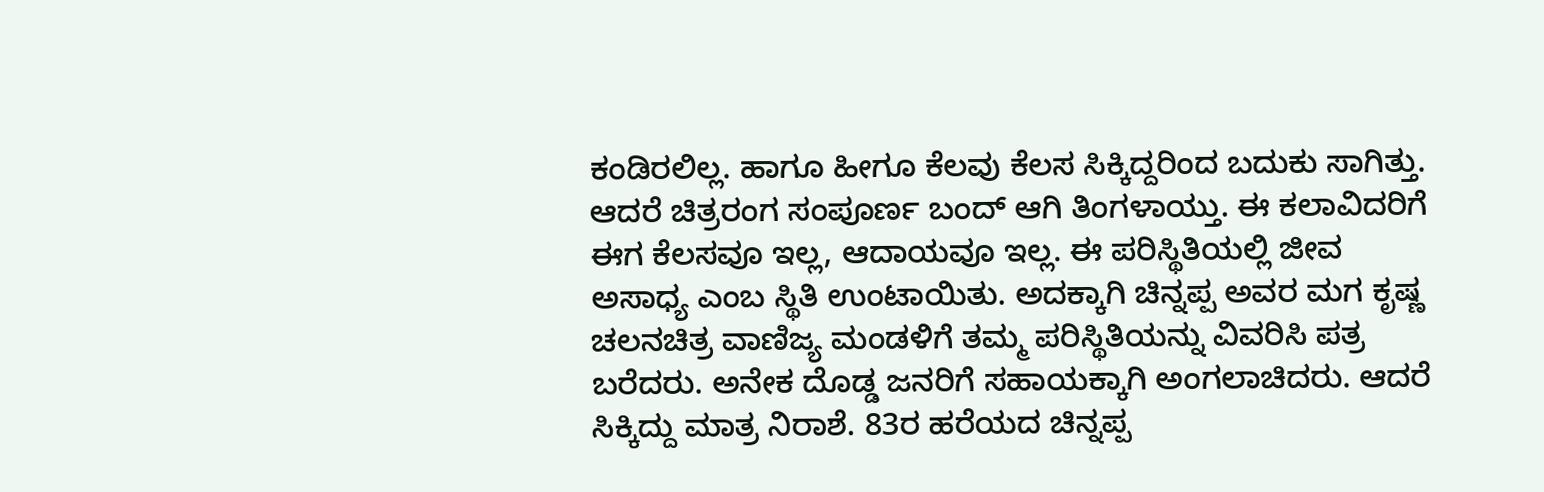ಕಂಡಿರಲಿಲ್ಲ. ಹಾಗೂ ಹೀಗೂ ಕೆಲವು ಕೆಲಸ ಸಿಕ್ಕಿದ್ದರಿಂದ ಬದುಕು ಸಾಗಿತ್ತು. ಆದರೆ ಚಿತ್ರರಂಗ ಸಂಪೂರ್ಣ ಬಂದ್ ಆಗಿ ತಿಂಗಳಾಯ್ತು. ಈ ಕಲಾವಿದರಿಗೆ ಈಗ ಕೆಲಸವೂ ಇಲ್ಲ, ಆದಾಯವೂ ಇಲ್ಲ. ಈ ಪರಿಸ್ಥಿತಿಯಲ್ಲಿ ಜೀವ ಅಸಾಧ್ಯ ಎಂಬ ಸ್ಥಿತಿ ಉಂಟಾಯಿತು. ಅದಕ್ಕಾಗಿ ಚಿನ್ನಪ್ಪ ಅವರ ಮಗ ಕೃಷ್ಣ ಚಲನಚಿತ್ರ ವಾಣಿಜ್ಯ ಮಂಡಳಿಗೆ ತಮ್ಮ ಪರಿಸ್ಥಿತಿಯನ್ನು ವಿವರಿಸಿ ಪತ್ರ ಬರೆದರು. ಅನೇಕ ದೊಡ್ಡ ಜನರಿಗೆ ಸಹಾಯಕ್ಕಾಗಿ ಅಂಗಲಾಚಿದರು. ಆದರೆ ಸಿಕ್ಕಿದ್ದು ಮಾತ್ರ ನಿರಾಶೆ. 83ರ ಹರೆಯದ ಚಿನ್ನಪ್ಪ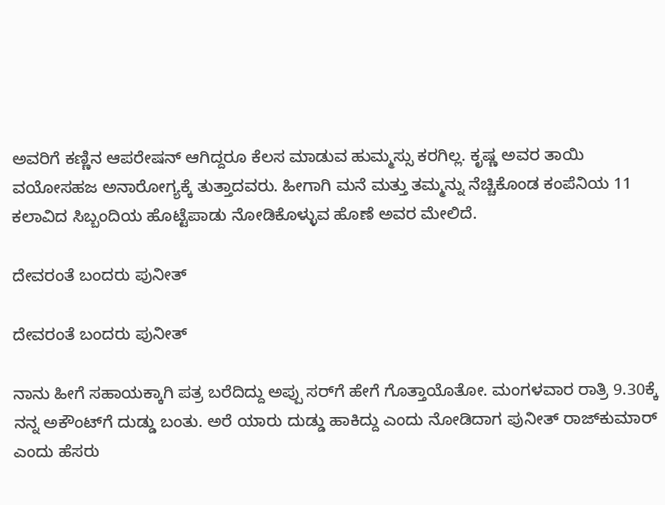ಅವರಿಗೆ ಕಣ್ಣಿನ ಆಪರೇಷನ್ ಆಗಿದ್ದರೂ ಕೆಲಸ ಮಾಡುವ ಹುಮ್ಮಸ್ಸು ಕರಗಿಲ್ಲ. ಕೃಷ್ಣ ಅವರ ತಾಯಿ ವಯೋಸಹಜ ಅನಾರೋಗ್ಯಕ್ಕೆ ತುತ್ತಾದವರು. ಹೀಗಾಗಿ ಮನೆ ಮತ್ತು ತಮ್ಮನ್ನು ನೆಚ್ಚಿಕೊಂಡ ಕಂಪೆನಿಯ 11 ಕಲಾವಿದ ಸಿಬ್ಬಂದಿಯ ಹೊಟ್ಟೆಪಾಡು ನೋಡಿಕೊಳ್ಳುವ ಹೊಣೆ ಅವರ ಮೇಲಿದೆ.

ದೇವರಂತೆ ಬಂದರು ಪುನೀತ್

ದೇವರಂತೆ ಬಂದರು ಪುನೀತ್

ನಾನು ಹೀಗೆ ಸಹಾಯಕ್ಕಾಗಿ ಪತ್ರ ಬರೆದಿದ್ದು ಅಪ್ಪು ಸರ್‌ಗೆ ಹೇಗೆ ಗೊತ್ತಾಯೊತೋ. ಮಂಗಳವಾರ ರಾತ್ರಿ 9.30ಕ್ಕೆ ನನ್ನ ಅಕೌಂಟ್‌ಗೆ ದುಡ್ಡು ಬಂತು. ಅರೆ ಯಾರು ದುಡ್ಡು ಹಾಕಿದ್ದು ಎಂದು ನೋಡಿದಾಗ ಪುನೀತ್ ರಾಜ್‌ಕುಮಾರ್ ಎಂದು ಹೆಸರು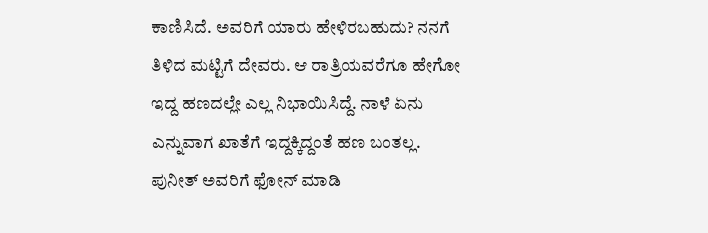ಕಾಣಿಸಿದೆ. ಅವರಿಗೆ ಯಾರು ಹೇಳಿರಬಹುದು? ನನಗೆ ತಿಳಿದ ಮಟ್ಟಿಗೆ ದೇವರು. ಆ ರಾತ್ರಿಯವರೆಗೂ ಹೇಗೋ ಇದ್ದ ಹಣದಲ್ಲೇ ಎಲ್ಲ ನಿಭಾಯಿಸಿದ್ದೆ. ನಾಳೆ ಏನು ಎನ್ನುವಾಗ ಖಾತೆಗೆ ಇದ್ದಕ್ಕಿದ್ದಂತೆ ಹಣ ಬಂತಲ್ಲ. ಪುನೀತ್ ಅವರಿಗೆ ಫೋನ್ ಮಾಡಿ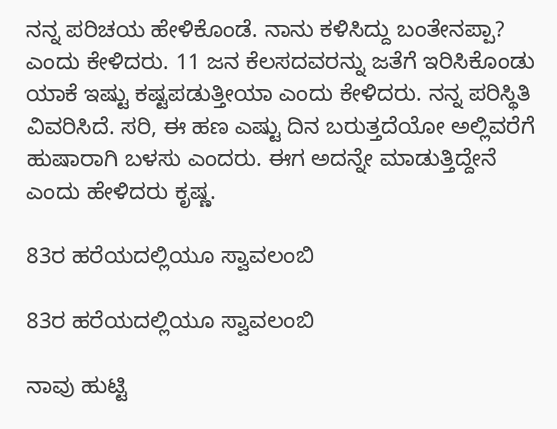ನನ್ನ ಪರಿಚಯ ಹೇಳಿಕೊಂಡೆ. ನಾನು ಕಳಿಸಿದ್ದು ಬಂತೇನಪ್ಪಾ? ಎಂದು ಕೇಳಿದರು. 11 ಜನ ಕೆಲಸದವರನ್ನು ಜತೆಗೆ ಇರಿಸಿಕೊಂಡು ಯಾಕೆ ಇಷ್ಟು ಕಷ್ಟಪಡುತ್ತೀಯಾ ಎಂದು ಕೇಳಿದರು. ನನ್ನ ಪರಿಸ್ಥಿತಿ ವಿವರಿಸಿದೆ. ಸರಿ, ಈ ಹಣ ಎಷ್ಟು ದಿನ ಬರುತ್ತದೆಯೋ ಅಲ್ಲಿವರೆಗೆ ಹುಷಾರಾಗಿ ಬಳಸು ಎಂದರು. ಈಗ ಅದನ್ನೇ ಮಾಡುತ್ತಿದ್ದೇನೆ ಎಂದು ಹೇಳಿದರು ಕೃಷ್ಣ.

83ರ ಹರೆಯದಲ್ಲಿಯೂ ಸ್ವಾವಲಂಬಿ

83ರ ಹರೆಯದಲ್ಲಿಯೂ ಸ್ವಾವಲಂಬಿ

ನಾವು ಹುಟ್ಟಿ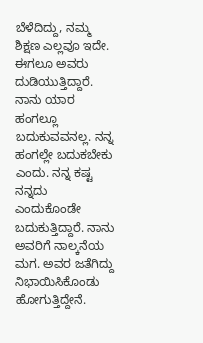ಬೆಳೆದಿದ್ದು, ನಮ್ಮ ಶಿಕ್ಷಣ ಎಲ್ಲವೂ ಇದೇ. ಈಗಲೂ ಅವರು ದುಡಿಯುತ್ತಿದ್ದಾರೆ. ನಾನು ಯಾರ ಹಂಗಲ್ಲೂ ಬದುಕುವವನಲ್ಲ. ನನ್ನ ಹಂಗಲ್ಲೇ ಬದುಕಬೇಕು ಎಂದು. ನನ್ನ ಕಷ್ಟ ನನ್ನದು ಎಂದುಕೊಂಡೇ ಬದುಕುತ್ತಿದ್ದಾರೆ. ನಾನು ಅವರಿಗೆ ನಾಲ್ಕನೆಯ ಮಗ. ಅವರ ಜತೆಗಿದ್ದು ನಿಭಾಯಿಸಿಕೊಂಡು ಹೋಗುತ್ತಿದ್ದೇನೆ.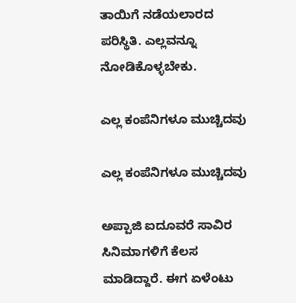ತಾಯಿಗೆ ನಡೆಯಲಾರದ ಪರಿಸ್ಥಿತಿ. ಎಲ್ಲವನ್ನೂ ನೋಡಿಕೊಳ್ಳಬೇಕು.

ಎಲ್ಲ ಕಂಪೆನಿಗಳೂ ಮುಚ್ಚಿದವು

ಎಲ್ಲ ಕಂಪೆನಿಗಳೂ ಮುಚ್ಚಿದವು

ಅಪ್ಪಾಜಿ ಐದೂವರೆ ಸಾವಿರ ಸಿನಿಮಾಗಳಿಗೆ ಕೆಲಸ ಮಾಡಿದ್ದಾರೆ. ಈಗ ಏಳೆಂಟು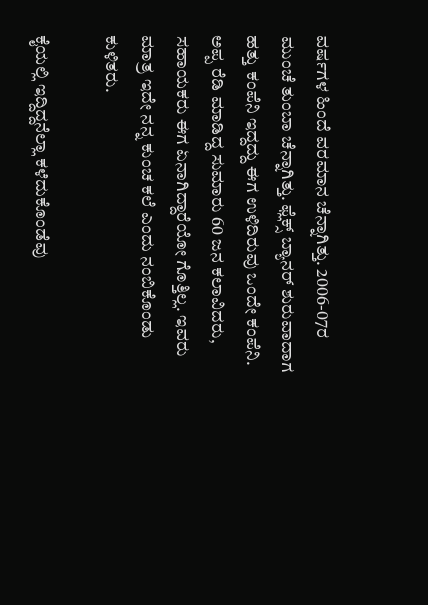ವರ್ಷಗಳ ಹಿಂದೆ ವರಮಾನ ಚೆನ್ನಾಗಿತ್ತು. 2006-07ರ ಮುಂಚೆ ತುಂಬಾ ಚೆನ್ನಾಗಿತ್ತು. ಫ್ಲೆಕ್ಸ್ ಬ್ಯಾನರ್ ಶುರುವಾದಾಗ ಹತ್ತು ಕಂಪೆನಿ ಇದ್ದದ್ದು ಈಗ ಉಳಿದಿರುವು ಒಂದೇ ಕಂಪೆನಿ. ಅಪ್ಪ ರೆಡಿ ಮಾಡಿದ್ದ ಸುಮಾರು 60 ಜನ ಕಲಾವಿದರು, ಸಹಾಯಕರು ಈಗ ಏನಾಗಿದ್ದಾರೆಯೋ ಗೊತ್ತಿಲ್ಲ. ಇವರು ಮಾತ್ರ ಇದೇ ನನ್ನ ಕುಂಚ ಕಲೆ ಎಂದು ನಂಬಿಕೊಂಡು ಕುಳಿತರು.

ಕೈಯಲ್ಲಿ ಇದ್ದಿದ್ದನೆಲ್ಲಾ ಕಳೆದುಕೊಂಡೆವು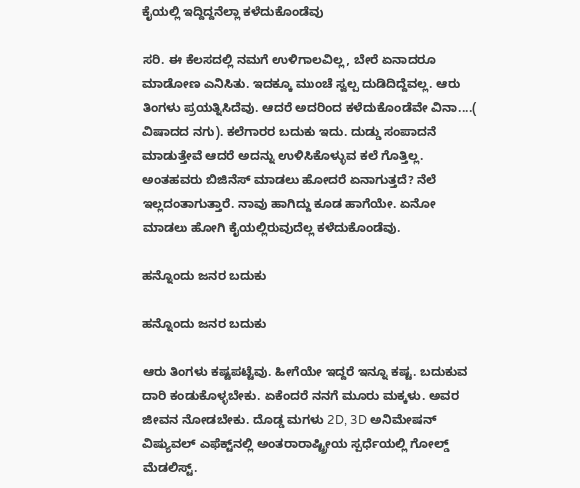ಕೈಯಲ್ಲಿ ಇದ್ದಿದ್ದನೆಲ್ಲಾ ಕಳೆದುಕೊಂಡೆವು

ಸರಿ. ಈ ಕೆಲಸದಲ್ಲಿ ನಮಗೆ ಉಳಿಗಾಲವಿಲ್ಲ, ಬೇರೆ ಏನಾದರೂ ಮಾಡೋಣ ಎನಿಸಿತು. ಇದಕ್ಕೂ ಮುಂಚೆ ಸ್ವಲ್ಪ ದುಡಿದಿದ್ದೆವಲ್ಲ. ಆರು ತಿಂಗಳು ಪ್ರಯತ್ನಿಸಿದೆವು. ಆದರೆ ಅದರಿಂದ ಕಳೆದುಕೊಂಡೆವೇ ವಿನಾ....( ವಿಷಾದದ ನಗು). ಕಲೆಗಾರರ ಬದುಕು ಇದು. ದುಡ್ಡು ಸಂಪಾದನೆ ಮಾಡುತ್ತೇವೆ ಆದರೆ ಅದನ್ನು ಉಳಿಸಿಕೊಳ್ಳುವ ಕಲೆ ಗೊತ್ತಿಲ್ಲ. ಅಂತಹವರು ಬಿಜಿನೆಸ್ ಮಾಡಲು ಹೋದರೆ ಏನಾಗುತ್ತದೆ? ನೆಲೆ ಇಲ್ಲದಂತಾಗುತ್ತಾರೆ. ನಾವು ಹಾಗಿದ್ದು ಕೂಡ ಹಾಗೆಯೇ. ಏನೋ ಮಾಡಲು ಹೋಗಿ ಕೈಯಲ್ಲಿರುವುದೆಲ್ಲ ಕಳೆದುಕೊಂಡೆವು.

ಹನ್ನೊಂದು ಜನರ ಬದುಕು

ಹನ್ನೊಂದು ಜನರ ಬದುಕು

ಆರು ತಿಂಗಳು ಕಷ್ಟಪಟ್ಟೆವು. ಹೀಗೆಯೇ ಇದ್ದರೆ ಇನ್ನೂ ಕಷ್ಟ. ಬದುಕುವ ದಾರಿ ಕಂಡುಕೊಳ್ಳಬೇಕು. ಏಕೆಂದರೆ ನನಗೆ ಮೂರು ಮಕ್ಕಳು. ಅವರ ಜೀವನ ನೋಡಬೇಕು. ದೊಡ್ಡ ಮಗಳು 2D, 3D ಅನಿಮೇಷನ್ ವಿಷ್ಯುವಲ್ ಎಫೆಕ್ಟ್‌ನಲ್ಲಿ ಅಂತರಾರಾಷ್ಟ್ರೀಯ ಸ್ಪರ್ಧೆಯಲ್ಲಿ ಗೋಲ್ಡ್ ಮೆಡಲಿಸ್ಟ್.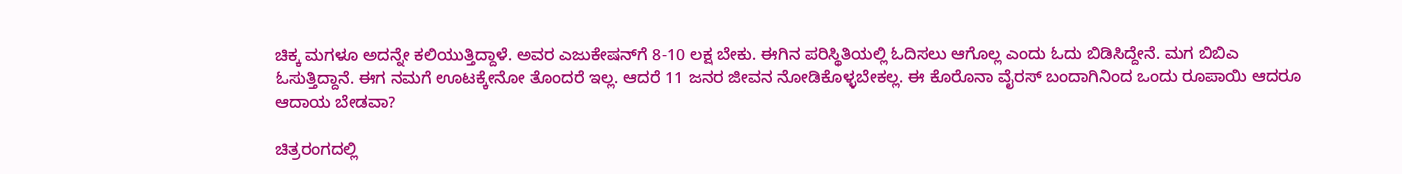ಚಿಕ್ಕ ಮಗಳೂ ಅದನ್ನೇ ಕಲಿಯುತ್ತಿದ್ದಾಳೆ. ಅವರ ಎಜುಕೇಷನ್‌ಗೆ 8-10 ಲಕ್ಷ ಬೇಕು. ಈಗಿನ ಪರಿಸ್ಥಿತಿಯಲ್ಲಿ ಓದಿಸಲು ಆಗೊಲ್ಲ ಎಂದು ಓದು ಬಿಡಿಸಿದ್ದೇನೆ. ಮಗ ಬಿಬಿಎ ಓಸುತ್ತಿದ್ದಾನೆ. ಈಗ ನಮಗೆ ಊಟಕ್ಕೇನೋ ತೊಂದರೆ ಇಲ್ಲ. ಆದರೆ 11 ಜನರ ಜೀವನ ನೋಡಿಕೊಳ್ಳಬೇಕಲ್ಲ. ಈ ಕೊರೊನಾ ವೈರಸ್ ಬಂದಾಗಿನಿಂದ ಒಂದು ರೂಪಾಯಿ ಆದರೂ ಆದಾಯ ಬೇಡವಾ?

ಚಿತ್ರರಂಗದಲ್ಲಿ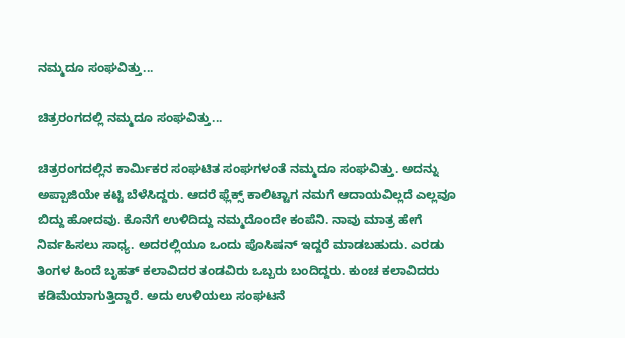ನಮ್ಮದೂ ಸಂಘವಿತ್ತು...

ಚಿತ್ರರಂಗದಲ್ಲಿ ನಮ್ಮದೂ ಸಂಘವಿತ್ತು...

ಚಿತ್ರರಂಗದಲ್ಲಿನ ಕಾರ್ಮಿಕರ ಸಂಘಟಿತ ಸಂಘಗಳಂತೆ ನಮ್ಮದೂ ಸಂಘವಿತ್ತು. ಅದನ್ನು ಅಪ್ಪಾಜಿಯೇ ಕಟ್ಟಿ ಬೆಳೆಸಿದ್ದರು. ಆದರೆ ಫ್ಲೆಕ್ಸ್ ಕಾಲಿಟ್ಟಾಗ ನಮಗೆ ಆದಾಯವಿಲ್ಲದೆ ಎಲ್ಲವೂ ಬಿದ್ದು ಹೋದವು. ಕೊನೆಗೆ ಉಳಿದಿದ್ದು ನಮ್ಮದೊಂದೇ ಕಂಪೆನಿ. ನಾವು ಮಾತ್ರ ಹೇಗೆ ನಿರ್ವಹಿಸಲು ಸಾಧ್ಯ. ಅದರಲ್ಲಿಯೂ ಒಂದು ಪೊಸಿಷನ್ ಇದ್ದರೆ ಮಾಡಬಹುದು. ಎರಡು ತಿಂಗಳ ಹಿಂದೆ ಬೃಹತ್ ಕಲಾವಿದರ ತಂಡವಿರು ಒಬ್ಬರು ಬಂದಿದ್ದರು. ಕುಂಚ ಕಲಾವಿದರು ಕಡಿಮೆಯಾಗುತ್ತಿದ್ದಾರೆ. ಅದು ಉಳಿಯಲು ಸಂಘಟನೆ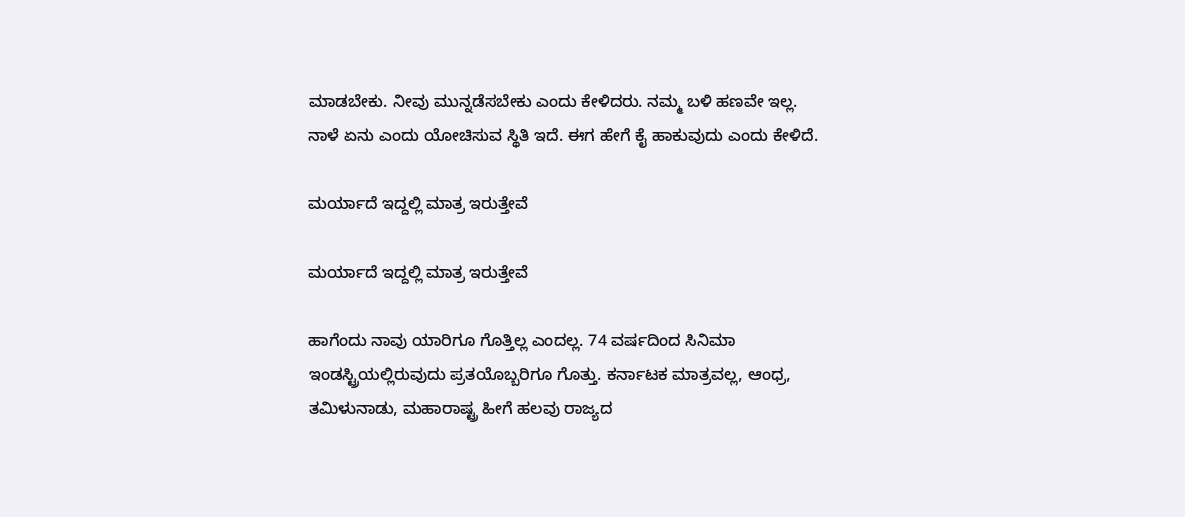ಮಾಡಬೇಕು. ನೀವು ಮುನ್ನಡೆಸಬೇಕು ಎಂದು ಕೇಳಿದರು. ನಮ್ಮ ಬಳಿ ಹಣವೇ ಇಲ್ಲ. ನಾಳೆ ಏನು ಎಂದು ಯೋಚಿಸುವ ಸ್ಥಿತಿ ಇದೆ. ಈಗ ಹೇಗೆ ಕೈ ಹಾಕುವುದು ಎಂದು ಕೇಳಿದೆ.

ಮರ್ಯಾದೆ ಇದ್ದಲ್ಲಿ ಮಾತ್ರ ಇರುತ್ತೇವೆ

ಮರ್ಯಾದೆ ಇದ್ದಲ್ಲಿ ಮಾತ್ರ ಇರುತ್ತೇವೆ

ಹಾಗೆಂದು ನಾವು ಯಾರಿಗೂ ಗೊತ್ತಿಲ್ಲ ಎಂದಲ್ಲ. 74 ವರ್ಷದಿಂದ ಸಿನಿಮಾ ಇಂಡಸ್ಟ್ರಿಯಲ್ಲಿರುವುದು ಪ್ರತಯೊಬ್ಬರಿಗೂ ಗೊತ್ತು. ಕರ್ನಾಟಕ ಮಾತ್ರವಲ್ಲ, ಆಂಧ್ರ, ತಮಿಳುನಾಡು, ಮಹಾರಾಷ್ಟ್ರ ಹೀಗೆ ಹಲವು ರಾಜ್ಯದ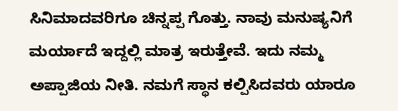ಸಿನಿಮಾದವರಿಗೂ ಚಿನ್ನಪ್ಪ ಗೊತ್ತು. ನಾವು ಮನುಷ್ಯನಿಗೆ ಮರ್ಯಾದೆ ಇದ್ದಲ್ಲಿ ಮಾತ್ರ ಇರುತ್ತೇವೆ. ಇದು ನಮ್ಮ ಅಪ್ಪಾಜಿಯ ನೀತಿ. ನಮಗೆ ಸ್ಥಾನ ಕಲ್ಪಿಸಿದವರು ಯಾರೂ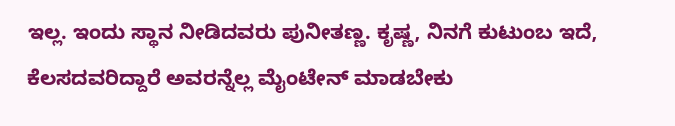ಇಲ್ಲ. ಇಂದು ಸ್ಥಾನ ನೀಡಿದವರು ಪುನೀತಣ್ಣ. ಕೃಷ್ಣ, ನಿನಗೆ ಕುಟುಂಬ ಇದೆ, ಕೆಲಸದವರಿದ್ದಾರೆ ಅವರನ್ನೆಲ್ಲ ಮೈಂಟೇನ್ ಮಾಡಬೇಕು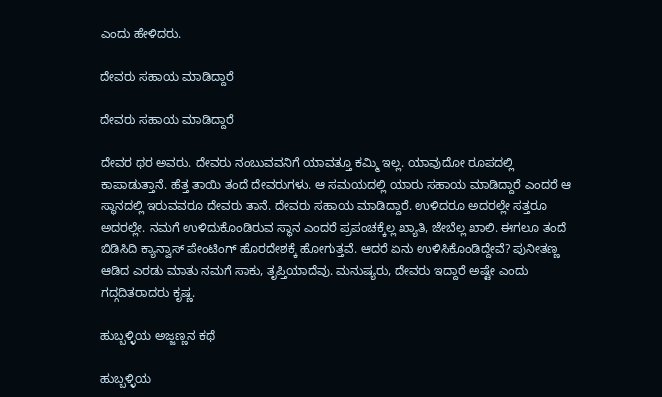ಎಂದು ಹೇಳಿದರು.

ದೇವರು ಸಹಾಯ ಮಾಡಿದ್ದಾರೆ

ದೇವರು ಸಹಾಯ ಮಾಡಿದ್ದಾರೆ

ದೇವರ ಥರ ಅವರು. ದೇವರು ನಂಬುವವನಿಗೆ ಯಾವತ್ತೂ ಕಮ್ಮಿ ಇಲ್ಲ. ಯಾವುದೋ ರೂಪದಲ್ಲಿ ಕಾಪಾಡುತ್ತಾನೆ. ಹೆತ್ತ ತಾಯಿ ತಂದೆ ದೇವರುಗಳು. ಆ ಸಮಯದಲ್ಲಿ ಯಾರು ಸಹಾಯ ಮಾಡಿದ್ದಾರೆ ಎಂದರೆ ಆ ಸ್ಥಾನದಲ್ಲಿ ಇರುವವರೂ ದೇವರು ತಾನೆ. ದೇವರು ಸಹಾಯ ಮಾಡಿದ್ದಾರೆ. ಉಳಿದರೂ ಅದರಲ್ಲೇ ಸತ್ತರೂ ಅದರಲ್ಲೇ. ನಮಗೆ ಉಳಿದುಕೊಂಡಿರುವ ಸ್ಥಾನ ಎಂದರೆ ಪ್ರಪಂಚಕ್ಕೆಲ್ಲ ಖ್ಯಾತಿ, ಜೇಬೆಲ್ಲ ಖಾಲಿ. ಈಗಲೂ ತಂದೆ ಬಿಡಿಸಿದಿ ಕ್ಯಾನ್ವಾಸ್ ಪೇಂಟಿಂಗ್ ಹೊರದೇಶಕ್ಕೆ ಹೋಗುತ್ತವೆ. ಆದರೆ ಏನು ಉಳಿಸಿಕೊಂಡಿದ್ದೇವೆ? ಪುನೀತಣ್ಣ ಆಡಿದ ಎರಡು ಮಾತು ನಮಗೆ ಸಾಕು, ತೃಪ್ತಿಯಾದೆವು. ಮನುಷ್ಯರು, ದೇವರು ಇದ್ದಾರೆ ಅಷ್ಟೇ ಎಂದು ಗದ್ಗದಿತರಾದರು ಕೃಷ್ಣ.

ಹುಬ್ಬಳ್ಳಿಯ ಅಜ್ಜಣ್ಣನ ಕಥೆ

ಹುಬ್ಬಳ್ಳಿಯ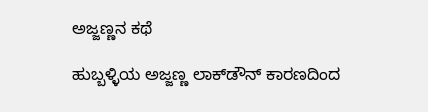ಅಜ್ಜಣ್ಣನ ಕಥೆ

ಹುಬ್ಬಳ್ಳಿಯ ಅಜ್ಜಣ್ಣ ಲಾಕ್‌ಡೌನ್ ಕಾರಣದಿಂದ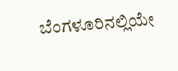ಬೆಂಗಳೂರಿನಲ್ಲಿಯೇ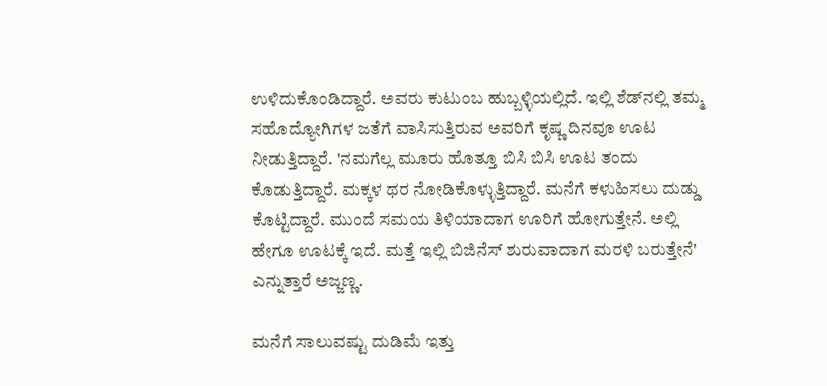ಉಳಿದುಕೊಂಡಿದ್ದಾರೆ. ಅವರು ಕುಟುಂಬ ಹುಬ್ಬಳ್ಳಿಯಲ್ಲಿದೆ. ಇಲ್ಲಿ ಶೆಡ್‌ನಲ್ಲಿ ತಮ್ಮ ಸಹೊದ್ಯೋಗಿಗಳ ಜತೆಗೆ ವಾಸಿಸುತ್ತಿರುವ ಅವರಿಗೆ ಕೃಷ್ಣ ದಿನವೂ ಊಟ ನೀಡುತ್ತಿದ್ದಾರೆ. 'ನಮಗೆಲ್ಲ ಮೂರು ಹೊತ್ತೂ ಬಿಸಿ ಬಿಸಿ ಊಟ ತಂದು ಕೊಡುತ್ತಿದ್ದಾರೆ. ಮಕ್ಕಳ ಥರ ನೋಡಿಕೊಳ್ಳುತ್ತಿದ್ದಾರೆ. ಮನೆಗೆ ಕಳುಹಿಸಲು ದುಡ್ಡು ಕೊಟ್ಟಿದ್ದಾರೆ. ಮುಂದೆ ಸಮಯ ತಿಳಿಯಾದಾಗ ಊರಿಗೆ ಹೋಗುತ್ತೇನೆ. ಅಲ್ಲಿ ಹೇಗೂ ಊಟಕ್ಕೆ ಇದೆ. ಮತ್ತೆ ಇಲ್ಲಿ ಬಿಜಿನೆಸ್ ಶುರುವಾದಾಗ ಮರಳಿ ಬರುತ್ತೇನೆ' ಎನ್ನುತ್ತಾರೆ ಅಜ್ಜಣ್ಣ.

ಮನೆಗೆ ಸಾಲುವಷ್ಟು ದುಡಿಮೆ ಇತ್ತು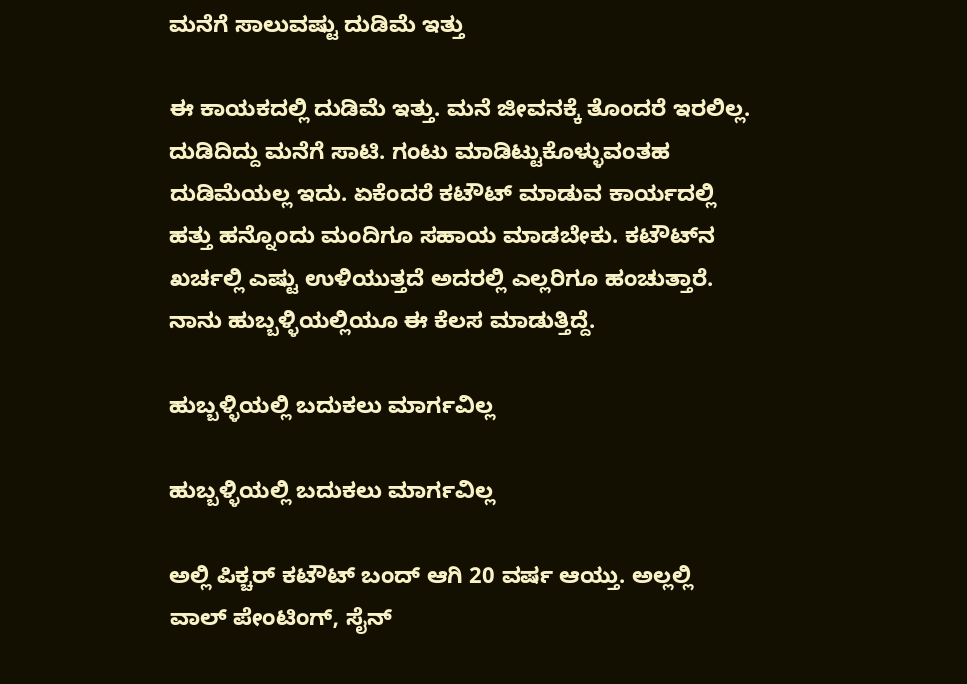ಮನೆಗೆ ಸಾಲುವಷ್ಟು ದುಡಿಮೆ ಇತ್ತು

ಈ ಕಾಯಕದಲ್ಲಿ ದುಡಿಮೆ ಇತ್ತು. ಮನೆ ಜೀವನಕ್ಕೆ ತೊಂದರೆ ಇರಲಿಲ್ಲ. ದುಡಿದಿದ್ದು ಮನೆಗೆ ಸಾಟಿ. ಗಂಟು ಮಾಡಿಟ್ಟುಕೊಳ್ಳುವಂತಹ ದುಡಿಮೆಯಲ್ಲ ಇದು. ಏಕೆಂದರೆ ಕಟೌಟ್ ಮಾಡುವ ಕಾರ್ಯದಲ್ಲಿ ಹತ್ತು ಹನ್ನೊಂದು ಮಂದಿಗೂ ಸಹಾಯ ಮಾಡಬೇಕು. ಕಟೌಟ್‌ನ ಖರ್ಚಲ್ಲಿ ಎಷ್ಟು ಉಳಿಯುತ್ತದೆ ಅದರಲ್ಲಿ ಎಲ್ಲರಿಗೂ ಹಂಚುತ್ತಾರೆ. ನಾನು ಹುಬ್ಬಳ್ಳಿಯಲ್ಲಿಯೂ ಈ ಕೆಲಸ ಮಾಡುತ್ತಿದ್ದೆ.

ಹುಬ್ಬಳ್ಳಿಯಲ್ಲಿ ಬದುಕಲು ಮಾರ್ಗವಿಲ್ಲ

ಹುಬ್ಬಳ್ಳಿಯಲ್ಲಿ ಬದುಕಲು ಮಾರ್ಗವಿಲ್ಲ

ಅಲ್ಲಿ ಪಿಕ್ಚರ್ ಕಟೌಟ್ ಬಂದ್ ಆಗಿ 20 ವರ್ಷ ಆಯ್ತು. ಅಲ್ಲಲ್ಲಿ ವಾಲ್ ಪೇಂಟಿಂಗ್, ಸೈನ್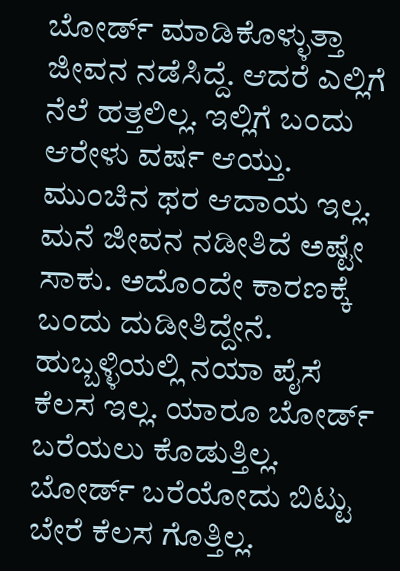ಬೋರ್ಡ್ ಮಾಡಿಕೊಳ್ಳುತ್ತಾ ಜೀವನ ನಡೆಸಿದ್ದೆ. ಆದರೆ ಎಲ್ಲಿಗೆ ನೆಲೆ ಹತ್ತಲಿಲ್ಲ. ಇಲ್ಲಿಗೆ ಬಂದು ಆರೇಳು ವರ್ಷ ಆಯ್ತು. ಮುಂಚಿನ ಥರ ಆದಾಯ ಇಲ್ಲ. ಮನೆ ಜೀವನ ನಡೀತಿದೆ ಅಷ್ಟೇ ಸಾಕು. ಅದೊಂದೇ ಕಾರಣಕ್ಕೆ ಬಂದು ದುಡೀತಿದ್ದೇನೆ. ಹುಬ್ಬಳ್ಳಿಯಲ್ಲಿ ನಯಾ ಪೈಸೆ ಕೆಲಸ ಇಲ್ಲ. ಯಾರೂ ಬೋರ್ಡ್ ಬರೆಯಲು ಕೊಡುತ್ತಿಲ್ಲ. ಬೋರ್ಡ್ ಬರೆಯೋದು ಬಿಟ್ಟು ಬೇರೆ ಕೆಲಸ ಗೊತ್ತಿಲ್ಲ.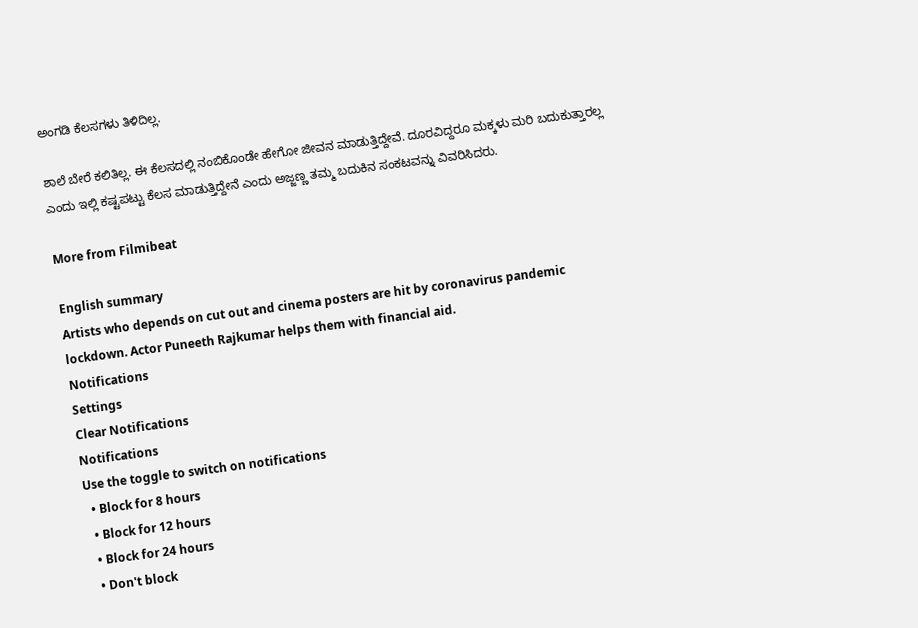ಅಂಗಡಿ ಕೆಲಸಗಳು ತಿಳಿದಿಲ್ಲ.

ಶಾಲೆ ಬೇರೆ ಕಲಿತಿಲ್ಲ. ಈ ಕೆಲಸದಲ್ಲಿ ನಂಬಿಕೊಂಡೇ ಹೇಗೋ ಜೀವನ ಮಾಡುತ್ತಿದ್ದೇವೆ. ದೂರವಿದ್ದರೂ ಮಕ್ಕಳು ಮರಿ ಬದುಕುತ್ತಾರಲ್ಲ ಎಂದು ಇಲ್ಲಿ ಕಷ್ಟಪಟ್ಟು ಕೆಲಸ ಮಾಡುತ್ತಿದ್ದೇನೆ ಎಂದು ಅಜ್ಜಣ್ಣ ತಮ್ಮ ಬದುಕಿನ ಸಂಕಟವನ್ನು ವಿವರಿಸಿದರು.

More from Filmibeat

English summary
Artists who depends on cut out and cinema posters are hit by coronavirus pandemic lockdown. Actor Puneeth Rajkumar helps them with financial aid.
Notifications
Settings
Clear Notifications
Notifications
Use the toggle to switch on notifications
  • Block for 8 hours
  • Block for 12 hours
  • Block for 24 hours
  • Don't block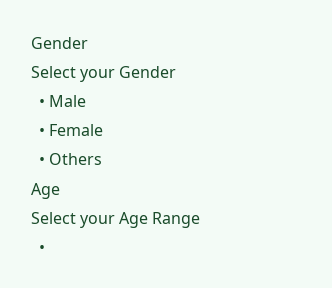Gender
Select your Gender
  • Male
  • Female
  • Others
Age
Select your Age Range
  •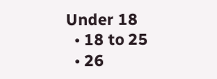Under 18
  • 18 to 25
  • 26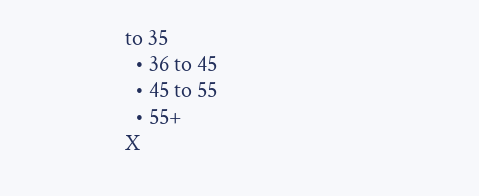to 35
  • 36 to 45
  • 45 to 55
  • 55+
X